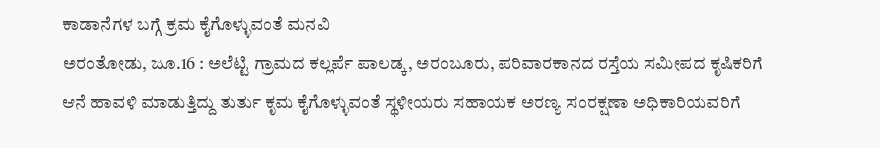ಕಾಡಾನೆಗಳ ಬಗ್ಗೆ ಕ್ರಮ ಕೈಗೊಳ್ಳುವಂತೆ ಮನವಿ
ಅರಂತೋಡು, ಜೂ.16 : ಅಲೆಟ್ಟಿ ಗ್ರಾಮದ ಕಲ್ಲರ್ಪೆ ಪಾಲಡ್ಕ, ಅರಂಬೂರು, ಪರಿವಾರಕಾನದ ರಸ್ತೆಯ ಸಮೀಪದ ಕೃಷಿಕರಿಗೆ ಆನೆ ಹಾವಳಿ ಮಾಡುತ್ತಿದ್ದು ತುರ್ತು ಕೃಮ ಕೈಗೊಳ್ಳುವಂತೆ ಸ್ಥಳೀಯರು ಸಹಾಯಕ ಅರಣ್ಯ ಸಂರಕ್ಷಣಾ ಅಧಿಕಾರಿಯವರಿಗೆ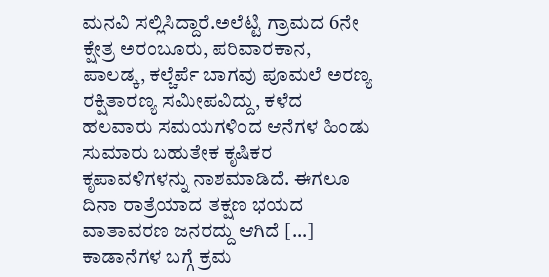ಮನವಿ ಸಲ್ಲಿಸಿದ್ದಾರೆ.ಅಲೆಟ್ಟಿ ಗ್ರಾಮದ 6ನೇ ಕ್ಷೇತ್ರ ಅರಂಬೂರು, ಪರಿವಾರಕಾನ, ಪಾಲಡ್ಕ, ಕಲ್ಚೆರ್ಪೆ ಬಾಗವು ಪೂಮಲೆ ಅರಣ್ಯ ರಕ್ಷಿತಾರಣ್ಯ ಸಮೀಪವಿದ್ದು, ಕಳೆದ ಹಲವಾರು ಸಮಯಗಳಿಂದ ಆನೆಗಳ ಹಿಂಡು ಸುಮಾರು ಬಹುತೇಕ ಕೃಷಿಕರ ಕೃಪಾವಳಿಗಳನ್ನು ನಾಶಮಾಡಿದೆ. ಈಗಲೂ ದಿನಾ ರಾತ್ರೆಯಾದ ತಕ್ಷಣ ಭಯದ ವಾತಾವರಣ ಜನರದ್ದು ಆಗಿದೆ […]
ಕಾಡಾನೆಗಳ ಬಗ್ಗೆ ಕ್ರಮ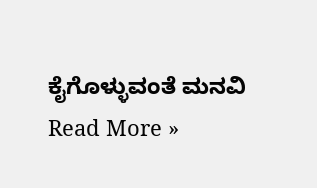ಕೈಗೊಳ್ಳುವಂತೆ ಮನವಿ Read More »